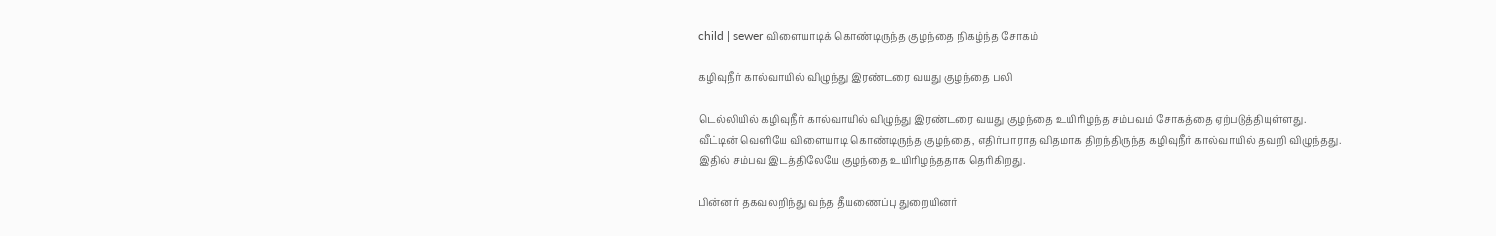child | sewer விளையாடிக் கொண்டிருந்த குழந்தை நிகழ்ந்த சோகம்

கழிவுநீர் கால்வாயில் விழுந்து இரண்டரை வயது குழந்தை பலி

டெல்லியில் கழிவுநீர் கால்வாயில் விழுந்து இரண்டரை வயது குழந்தை உயிரிழந்த சம்பவம் சோகத்தை ஏற்படுத்தியுள்ளது. வீட்டின் வெளியே விளையாடி கொண்டிருந்த குழந்தை, எதிர்பாராத விதமாக திறந்திருந்த கழிவுநீர் கால்வாயில் தவறி விழுந்தது. இதில் சம்பவ இடத்திலேயே குழந்தை உயிரிழந்ததாக தெரிகிறது.

பின்னர் தகவலறிந்து வந்த தீயணைப்பு துறையினர்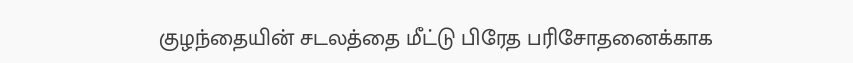குழந்தையின் சடலத்தை மீட்டு பிரேத பரிசோதனைக்காக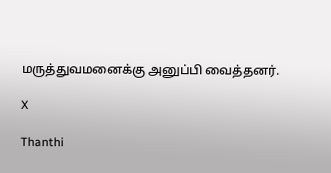மருத்துவமனைக்கு அனுப்பி வைத்தனர்.

X

Thanthi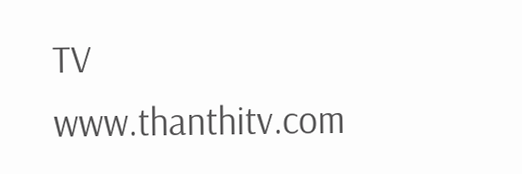TV
www.thanthitv.com